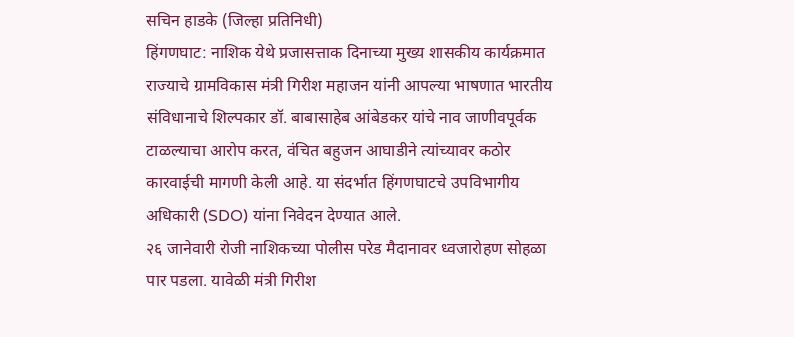सचिन हाडके (जिल्हा प्रतिनिधी)
हिंगणघाट: नाशिक येथे प्रजासत्ताक दिनाच्या मुख्य शासकीय कार्यक्रमात राज्याचे ग्रामविकास मंत्री गिरीश महाजन यांनी आपल्या भाषणात भारतीय संविधानाचे शिल्पकार डॉ. बाबासाहेब आंबेडकर यांचे नाव जाणीवपूर्वक टाळल्याचा आरोप करत, वंचित बहुजन आघाडीने त्यांच्यावर कठोर कारवाईची मागणी केली आहे. या संदर्भात हिंगणघाटचे उपविभागीय अधिकारी (SDO) यांना निवेदन देण्यात आले.
२६ जानेवारी रोजी नाशिकच्या पोलीस परेड मैदानावर ध्वजारोहण सोहळा पार पडला. यावेळी मंत्री गिरीश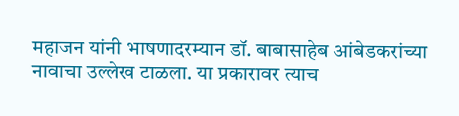महाजन यांनी भाषणादरम्यान डॉ. बाबासाहेब आंबेडकरांच्या नावाचा उल्लेख टाळला. या प्रकारावर त्याच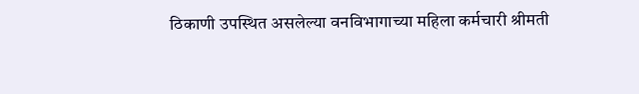ठिकाणी उपस्थित असलेल्या वनविभागाच्या महिला कर्मचारी श्रीमती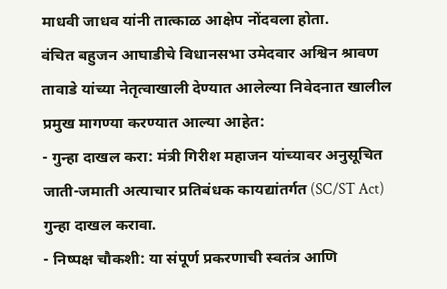माधवी जाधव यांनी तात्काळ आक्षेप नोंदवला होता.
वंचित बहुजन आघाडीचे विधानसभा उमेदवार अश्विन श्रावण तावाडे यांच्या नेतृत्वाखाली देण्यात आलेल्या निवेदनात खालील प्रमुख मागण्या करण्यात आल्या आहेत:
- गुन्हा दाखल करा: मंत्री गिरीश महाजन यांच्यावर अनुसूचित जाती-जमाती अत्याचार प्रतिबंधक कायद्यांतर्गत (SC/ST Act) गुन्हा दाखल करावा.
- निष्पक्ष चौकशी: या संपूर्ण प्रकरणाची स्वतंत्र आणि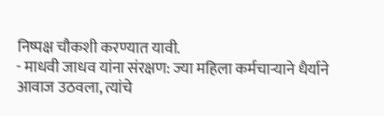निष्पक्ष चौकशी करण्यात यावी.
- माधवी जाधव यांना संरक्षण: ज्या महिला कर्मचाऱ्याने धैर्याने आवाज उठवला, त्यांचे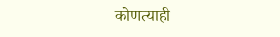कोणत्याही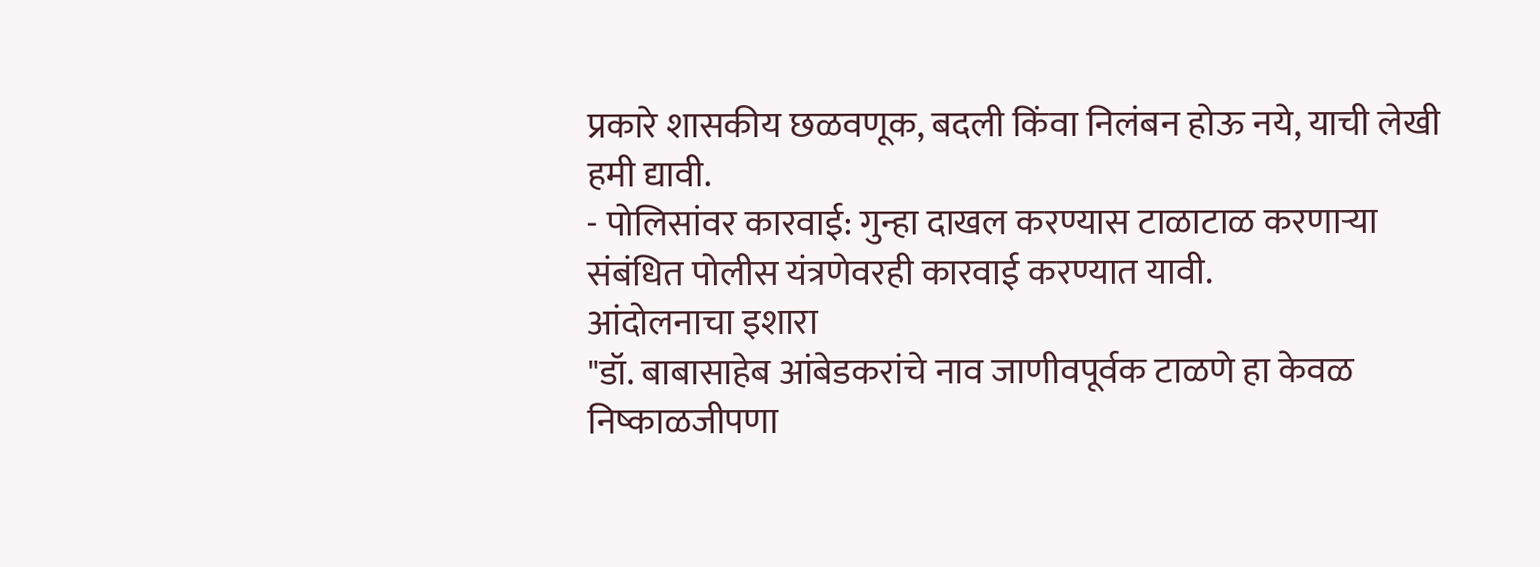प्रकारे शासकीय छळवणूक, बदली किंवा निलंबन होऊ नये, याची लेखी हमी द्यावी.
- पोलिसांवर कारवाई: गुन्हा दाखल करण्यास टाळाटाळ करणाऱ्या संबंधित पोलीस यंत्रणेवरही कारवाई करण्यात यावी.
आंदोलनाचा इशारा
"डॉ. बाबासाहेब आंबेडकरांचे नाव जाणीवपूर्वक टाळणे हा केवळ निष्काळजीपणा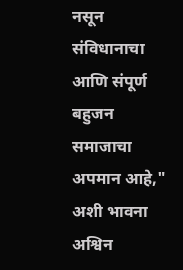नसून संविधानाचा आणि संपूर्ण बहुजन समाजाचा अपमान आहे," अशी भावना अश्विन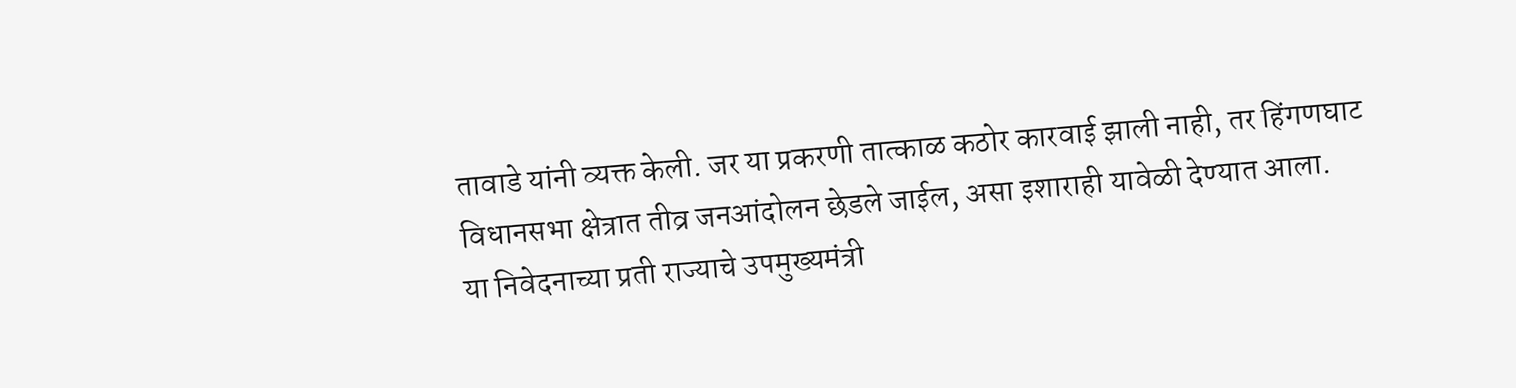तावाडे यांनी व्यक्त केली. जर या प्रकरणी तात्काळ कठोर कारवाई झाली नाही, तर हिंगणघाट विधानसभा क्षेत्रात तीव्र जनआंदोलन छेडले जाईल, असा इशाराही यावेळी देण्यात आला.
या निवेदनाच्या प्रती राज्याचे उपमुख्यमंत्री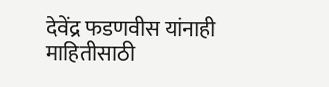देवेंद्र फडणवीस यांनाही माहितीसाठी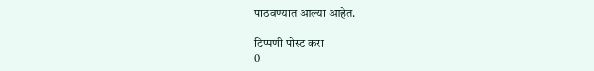पाठवण्यात आल्या आहेत.

टिप्पणी पोस्ट करा
0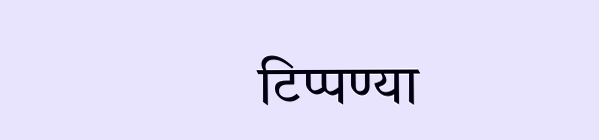टिप्पण्या